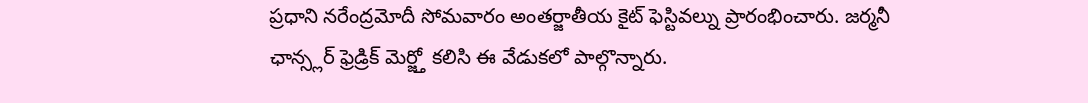ప్రధాని నరేంద్రమోదీ సోమవారం అంతర్జాతీయ కైట్ ఫెస్టివల్ను ప్రారంభించారు. జర్మనీ ఛాన్స్లర్ ఫ్రెడ్రిక్ మెర్జ్తో కలిసి ఈ వేడుకలో పాల్గొన్నారు.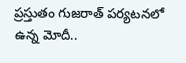ప్రస్తుతం గుజరాత్ పర్యటనలో ఉన్న మోదీ..